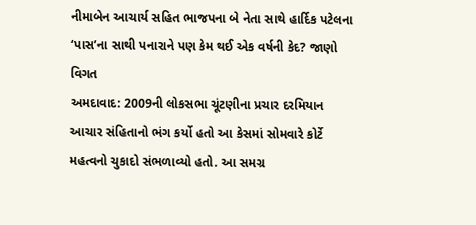નીમાબેન આચાર્ય સહિત ભાજપના બે નેતા સાથે હાર્દિક પટેલના ‘પાસ’ના સાથી પનારાને પણ કેમ થઈ એક વર્ષની કેદ? જાણો વિગત
અમદાવાદ: 2009ની લોકસભા ચૂંટણીના પ્રચાર દરમિયાન આચાર સંહિતાનો ભંગ કર્યો હતો આ કેસમાં સોમવારે કોર્ટે મહત્વનો ચુકાદો સંભળાવ્યો હતો. આ સમગ્ર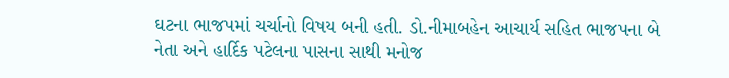ઘટના ભાજપમાં ચર્ચાનો વિષય બની હતી. ડો.નીમાબહેન આચાર્ય સહિત ભાજપના બે નેતા અને હાર્દિક પટેલના પાસના સાથી મનોજ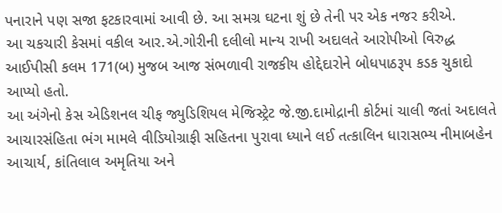પનારાને પણ સજા ફટકારવામાં આવી છે. આ સમગ્ર ઘટના શું છે તેની પર એક નજર કરીએ.
આ ચકચારી કેસમાં વકીલ આર.એ.ગોરીની દલીલો માન્ય રાખી અદાલતે આરોપીઓ વિરુદ્ધ આઈપીસી કલમ 171(બ) મુજબ આજ સંભળાવી રાજકીય હોદ્દેદારોને બોધપાઠરૂપ કડક ચુકાદો આપ્યો હતો.
આ અંગેનો કેસ એડિશનલ ચીફ જ્યુડિશિયલ મેજિસ્ટ્રેટ જે.જી.દામોદ્રાની કોર્ટમાં ચાલી જતાં અદાલતે આચારસંહિતા ભંગ મામલે વીડિયોગ્રાફી સહિતના પુરાવા ધ્યાને લઈ તત્કાલિન ધારાસભ્ય નીમાબહેન આચાર્ય, કાંતિલાલ અમૃતિયા અને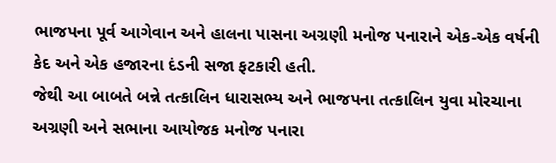ભાજપના પૂર્વ આગેવાન અને હાલના પાસના અગ્રણી મનોજ પનારાને એક-એક વર્ષની કેદ અને એક હજારના દંડની સજા ફટકારી હતી.
જેથી આ બાબતે બન્ને તત્કાલિન ધારાસભ્ય અને ભાજપના તત્કાલિન યુવા મોરચાના અગ્રણી અને સભાના આયોજક મનોજ પનારા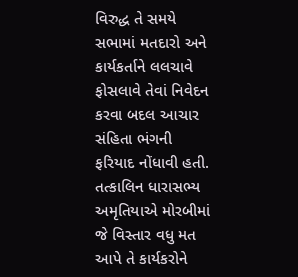વિરુદ્ધ તે સમયે સભામાં મતદારો અને કાર્યકર્તાને લલચાવે ફોસલાવે તેવાં નિવેદન કરવા બદલ આચાર સંહિતા ભંગની ફરિયાદ નોંધાવી હતી.
તત્કાલિન ધારાસભ્ય અમૃતિયાએ મોરબીમાં જે વિસ્તાર વધુ મત આપે તે કાર્યકરોને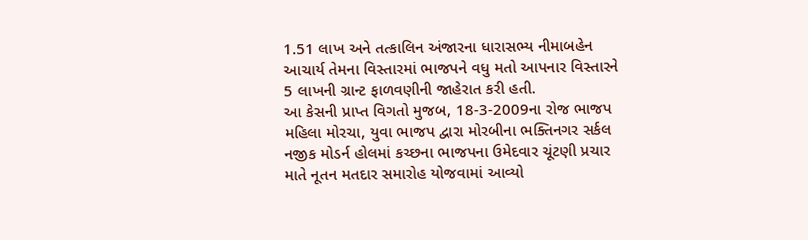1.51 લાખ અને તત્કાલિન અંજારના ધારાસભ્ય નીમાબહેન આચાર્ય તેમના વિસ્તારમાં ભાજપને વધુ મતો આપનાર વિસ્તારને 5 લાખની ગ્રાન્ટ ફાળવણીની જાહેરાત કરી હતી.
આ કેસની પ્રાપ્ત વિગતો મુજબ, 18-3-2009ના રોજ ભાજપ મહિલા મોરચા, યુવા ભાજપ દ્વારા મોરબીના ભક્તિનગર સર્કલ નજીક મોડર્ન હોલમાં કચ્છના ભાજપના ઉમેદવાર ચૂંટણી પ્રચાર માતે નૂતન મતદાર સમારોહ યોજવામાં આવ્યો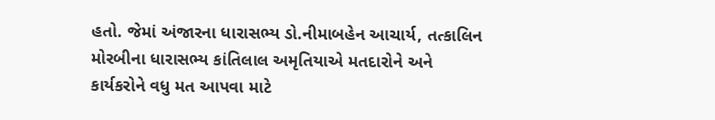હતો. જેમાં અંજારના ધારાસભ્ય ડો.નીમાબહેન આચાર્ય, તત્કાલિન મોરબીના ધારાસભ્ય કાંતિલાલ અમૃતિયાએ મતદારોને અને કાર્યકરોને વધુ મત આપવા માટે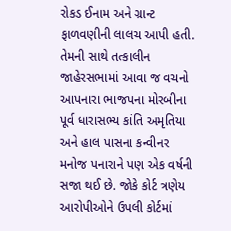રોકડ ઈનામ અને ગ્રાન્ટ ફાળવણીની લાલચ આપી હતી.
તેમની સાથે તત્કાલીન જાહેરસભામાં આવા જ વચનો આપનારા ભાજપના મોરબીના પૂર્વ ધારાસભ્ય કાંતિ અમૃતિયા અને હાલ પાસના કન્વીનર મનોજ પનારાને પણ એક વર્ષની સજા થઈ છે. જોકે કોર્ટ ત્રણેય આરોપીઓને ઉપલી કોર્ટમાં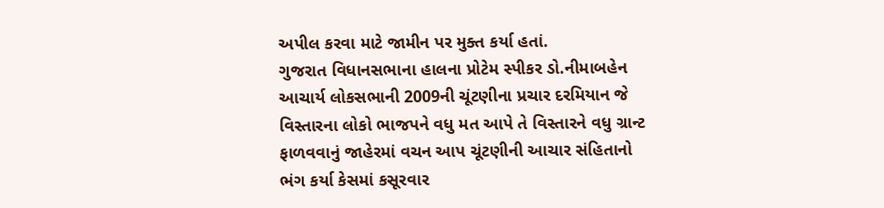અપીલ કરવા માટે જામીન પર મુક્ત કર્યા હતાં.
ગુજરાત વિધાનસભાના હાલના પ્રોટેમ સ્પીકર ડો.નીમાબહેન આચાર્ય લોકસભાની 2009ની ચૂંટણીના પ્રચાર દરમિયાન જે વિસ્તારના લોકો ભાજપને વધુ મત આપે તે વિસ્તારને વધુ ગ્રાન્ટ ફાળવવાનું જાહેરમાં વચન આપ ચૂંટણીની આચાર સંહિતાનો ભંગ કર્યા કેસમાં કસૂરવાર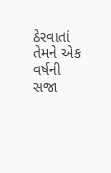ઠેરવાતાં તેમને એક વર્ષની સજા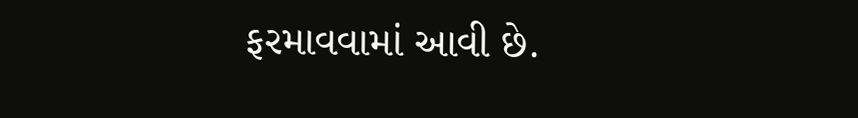ફરમાવવામાં આવી છે.